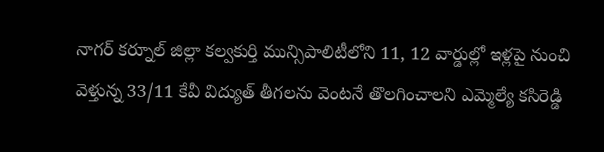నాగర్ కర్నూల్ జిల్లా కల్వకుర్తి మున్సిపాలిటీలోని 11, 12 వార్డుల్లో ఇళ్లపై నుంచి వెళ్తున్న 33/11 కేవీ విద్యుత్ తీగలను వెంటనే తొలగించాలని ఎమ్మెల్యే కసిరెడ్డి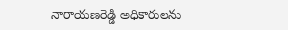నారాయణరెడ్డి అధికారులను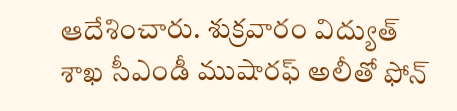ఆదేశించారు. శుక్రవారం విద్యుత్ శాఖ సీఎండీ ముషారఫ్ అలీతో ఫోన్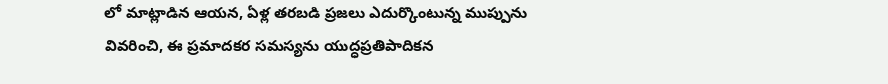లో మాట్లాడిన ఆయన, ఏళ్ల తరబడి ప్రజలు ఎదుర్కొంటున్న ముప్పును వివరించి, ఈ ప్రమాదకర సమస్యను యుద్ధప్రతిపాదికన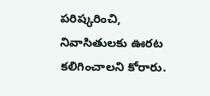పరిష్కరించి, నివాసితులకు ఊరట కలిగించాలని కోరారు.